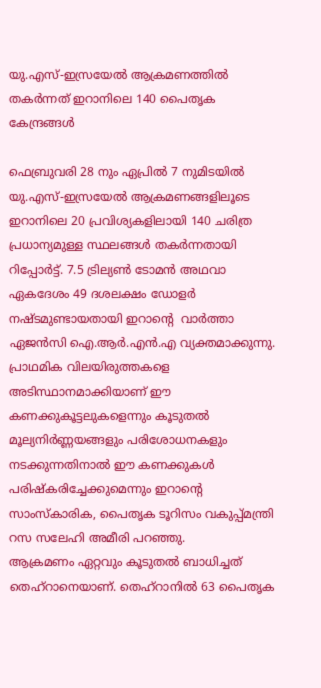യു.എസ്-ഇസ്രയേല്‍ ആക്രമണത്തില്‍ തകര്‍ന്നത് ഇറാനിലെ 140 പൈതൃക കേന്ദ്രങ്ങള്‍

ഫെബ്രുവരി 28 നും ഏപ്രില്‍ 7 നുമിടയില്‍ യു.എസ്-ഇസ്രയേല്‍ ആക്രമണങ്ങളിലൂടെ ഇറാനിലെ 20 പ്രവിശ്യകളിലായി 140 ചരിത്ര പ്രധാന്യമുള്ള സ്ഥലങ്ങള്‍ തകര്‍ന്നതായി റിപ്പോര്‍ട്ട്. 7.5 ട്രില്യണ്‍ ടോമന്‍ അഥവാ ഏകദേശം 49 ദശലക്ഷം ഡോളര്‍ നഷ്ടമുണ്ടായതായി ഇറാന്റെ  വാര്‍ത്താ ഏജന്‍സി ഐ.ആര്‍.എന്‍.എ വ്യക്തമാക്കുന്നു.
പ്രാഥമിക വിലയിരുത്തകളെ അടിസ്ഥാനമാക്കിയാണ് ഈ കണക്കുകൂട്ടലുകളെന്നും കൂടുതല്‍ മൂല്യനിര്‍ണ്ണയങ്ങളും പരിശോധനകളും നടക്കുന്നതിനാല്‍ ഈ കണക്കുകള്‍ പരിഷ്‌കരിച്ചേക്കുമെന്നും ഇറാന്റെ സാംസ്‌കാരിക, പൈതൃക ടൂറിസം വകുപ്പ്മന്ത്രി റസ സലേഹി അമീരി പറഞ്ഞു.
ആക്രമണം ഏറ്റവും കൂടുതല്‍ ബാധിച്ചത് തെഹ്‌റാനെയാണ്. തെഹ്‌റാനില്‍ 63 പൈതൃക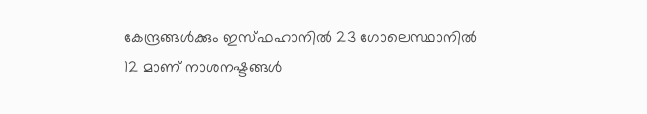കേന്ദ്രങ്ങള്‍ക്കും ഇസ്ഫഹാനില്‍ 23 ഗോലെസ്ഥാനില്‍ 12 മാണ് നാശനഷ്ടങ്ങള്‍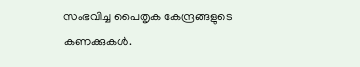സംഭവിച്ച പൈതൃക കേന്ദ്രങ്ങളുടെ കണക്കുകള്‍.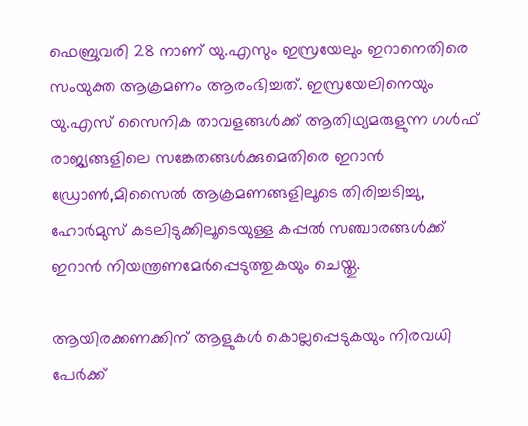ഫെബ്രുവരി 28 നാണ് യു.എസും ഇസ്രയേലും ഇറാനെതിരെ സംയുക്ത ആക്രമണം ആരംഭിച്ചത്. ഇസ്രയേലിനെയും യു.എസ് സൈനിക താവളങ്ങള്‍ക്ക് ആതിഥ്യമരുളുന്ന ഗള്‍ഫ് രാജ്യങ്ങളിലെ സങ്കേതങ്ങള്‍ക്കുമെതിരെ ഇറാന്‍ ഡ്രോണ്‍,മിസൈല്‍ ആക്രമണങ്ങളിലൂടെ തിരിച്ചടിച്ചു, ഹോര്‍മുസ് കടലിടുക്കിലൂടെയുള്ള കപ്പല്‍ സഞ്ചാരങ്ങള്‍ക്ക് ഇറാന്‍ നിയന്ത്രണമേര്‍പ്പെടുത്തുകയും ചെയ്തു.

ആയിരക്കണക്കിന് ആളുകള്‍ കൊല്ലപ്പെടുകയും നിരവധി പേര്‍ക്ക്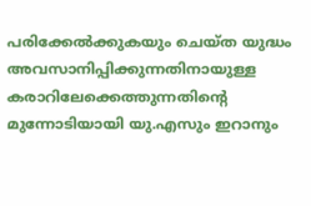പരിക്കേല്‍ക്കുകയും ചെയ്ത യുദ്ധം അവസാനിപ്പിക്കുന്നതിനായുള്ള കരാറിലേക്കെത്തുന്നതിന്റെ മുന്നോടിയായി യു.എസും ഇറാനും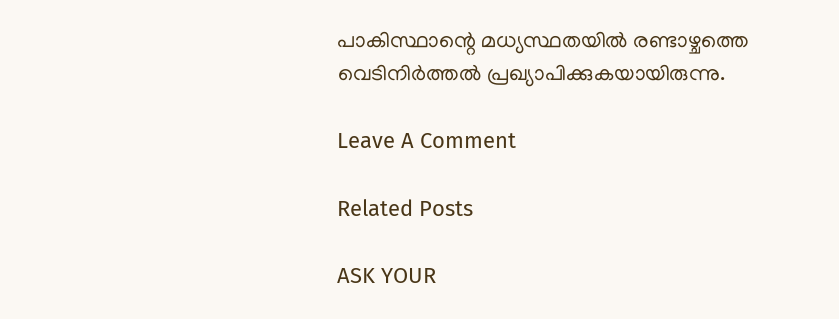പാകിസ്ഥാന്റെ മധ്യസ്ഥതയില്‍ രണ്ടാഴ്ചത്തെ വെടിനിര്‍ത്തല്‍ പ്രഖ്യാപിക്കുകയായിരുന്നു.

Leave A Comment

Related Posts

ASK YOUR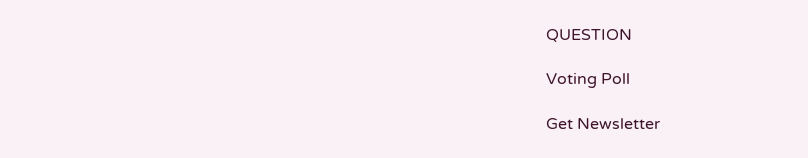QUESTION

Voting Poll

Get Newsletter